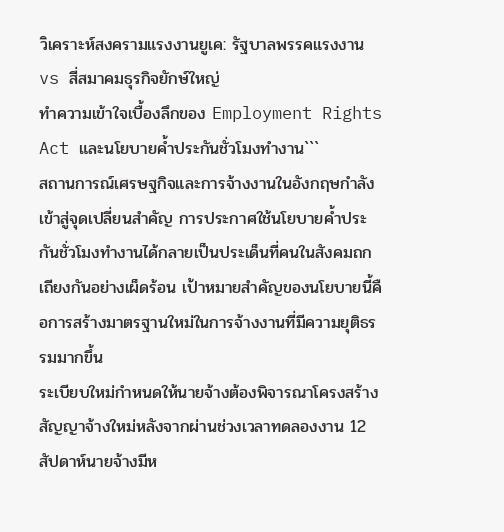วิเคราะห์สงครามแรงงานยูเค: รัฐบาลพรรคแรงงาน vs สี่สมาคมธุรกิจยักษ์ใหญ่
ทำความเข้าใจเบื้องลึกของ Employment Rights Act และนโยบายค้ำประกันชั่วโมงทำงาน```
สถานการณ์เศรษฐกิจและการจ้างงานในอังกฤษกำลังเข้าสู่จุดเปลี่ยนสำคัญ การประกาศใช้นโยบายค้ำประกันชั่วโมงทำงานได้กลายเป็นประเด็นที่คนในสังคมถกเถียงกันอย่างเผ็ดร้อน เป้าหมายสำคัญของนโยบายนี้คือการสร้างมาตรฐานใหม่ในการจ้างงานที่มีความยุติธรรมมากขึ้น
ระเบียบใหม่กำหนดให้นายจ้างต้องพิจารณาโครงสร้างสัญญาจ้างใหม่หลังจากผ่านช่วงเวลาทดลองงาน 12 สัปดาห์นายจ้างมีห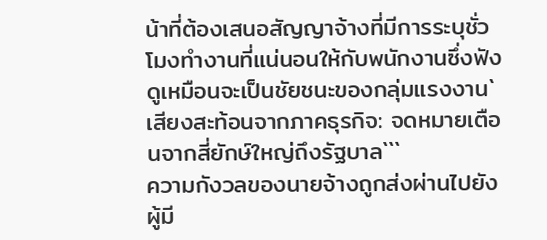น้าที่ต้องเสนอสัญญาจ้างที่มีการระบุชั่วโมงทำงานที่แน่นอนให้กับพนักงานซึ่งฟังดูเหมือนจะเป็นชัยชนะของกลุ่มแรงงาน`
เสียงสะท้อนจากภาคธุรกิจ: จดหมายเตือนจากสี่ยักษ์ใหญ่ถึงรัฐบาล```
ความกังวลของนายจ้างถูกส่งผ่านไปยังผู้มี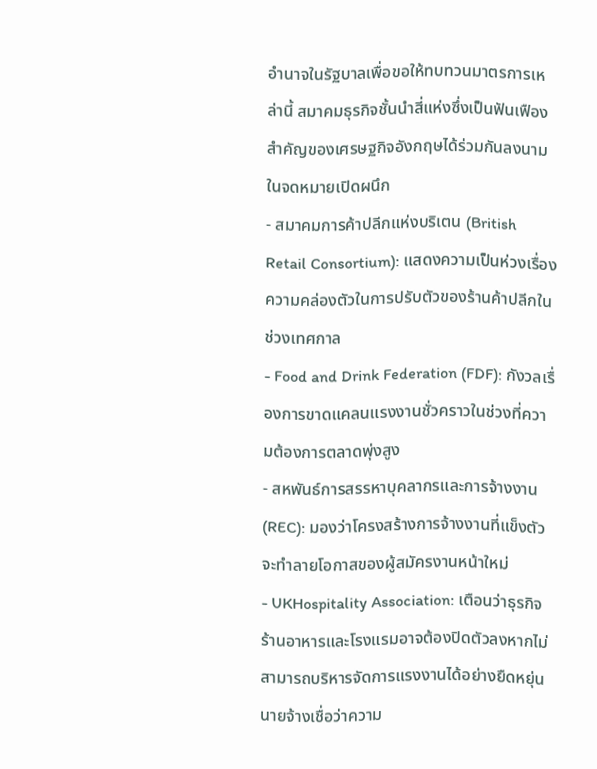อำนาจในรัฐบาลเพื่อขอให้ทบทวนมาตรการเหล่านี้ สมาคมธุรกิจชั้นนำสี่แห่งซึ่งเป็นฟันเฟืองสำคัญของเศรษฐกิจอังกฤษได้ร่วมกันลงนามในจดหมายเปิดผนึก
- สมาคมการค้าปลีกแห่งบริเตน (British Retail Consortium): แสดงความเป็นห่วงเรื่องความคล่องตัวในการปรับตัวของร้านค้าปลีกในช่วงเทศกาล
- Food and Drink Federation (FDF): กังวลเรื่องการขาดแคลนแรงงานชั่วคราวในช่วงที่ความต้องการตลาดพุ่งสูง
- สหพันธ์การสรรหาบุคลากรและการจ้างงาน (REC): มองว่าโครงสร้างการจ้างงานที่แข็งตัวจะทำลายโอกาสของผู้สมัครงานหน้าใหม่
- UKHospitality Association: เตือนว่าธุรกิจร้านอาหารและโรงแรมอาจต้องปิดตัวลงหากไม่สามารถบริหารจัดการแรงงานได้อย่างยืดหยุ่น
นายจ้างเชื่อว่าความ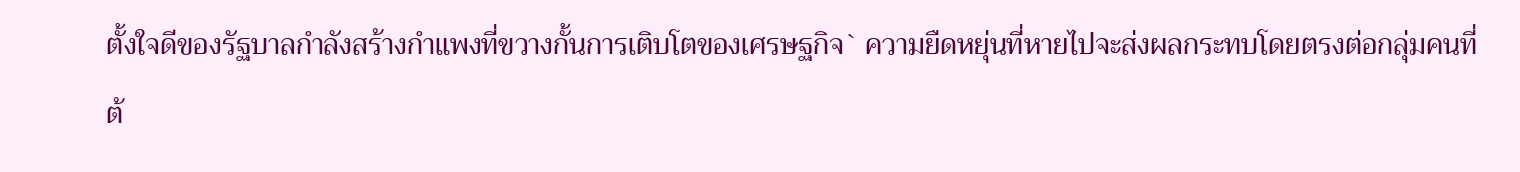ตั้งใจดีของรัฐบาลกำลังสร้างกำแพงที่ขวางกั้นการเติบโตของเศรษฐกิจ` ความยืดหยุ่นที่หายไปจะส่งผลกระทบโดยตรงต่อกลุ่มคนที่ต้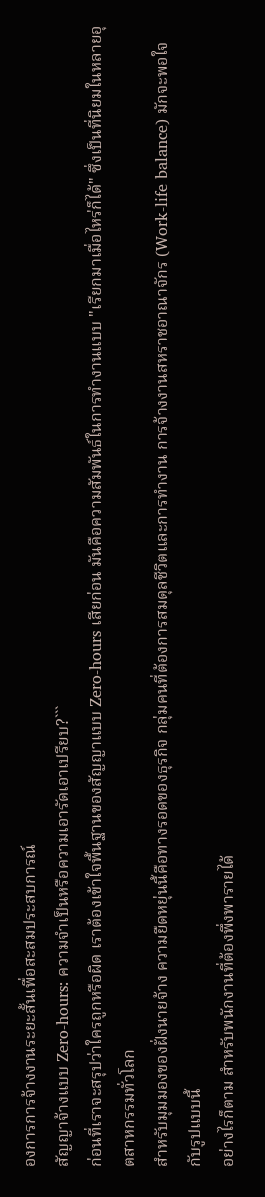องการการจ้างงานระยะสั้นเพื่อสะสมประสบการณ์
สัญญาจ้างแบบ Zero-hours: ความจำเป็นหรือความเอารัดเอาเปรียบ?```
ก่อนที่เราจะสรุปว่าใครถูกหรือผิด เราต้องเข้าใจพื้นฐานของสัญญาแบบ Zero-hours เสียก่อน มันคือความสัมพันธ์ในการทำงานแบบ "เรียกมาเมื่อไหร่ก็ได้" ซึ่งเป็นที่นิยมในหลายอุตสาหกรรมทั่วโลก
สำหรับมุมมองของฝั่งนายจ้าง ความยืดหยุ่นนี้คือทางรอดของธุรกิจ กลุ่มคนที่ต้องการสมดุลชีวิตและการทำงาน การจ้างงานสหราชอาณาจักร (Work-life balance) มักจะพอใจกับรูปแบบนี้
อย่างไรก็ตาม สำหรับพนักงานที่ต้องพึ่งพารายได้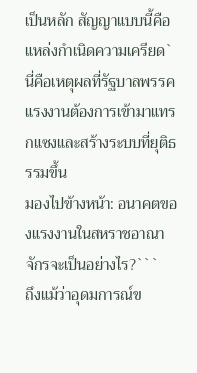เป็นหลัก สัญญาแบบนี้คือแหล่งกำเนิดความเครียด` นี่คือเหตุผลที่รัฐบาลพรรคแรงงานต้องการเข้ามาแทรกแซงและสร้างระบบที่ยุติธรรมขึ้น
มองไปข้างหน้า: อนาคตของแรงงานในสหราชอาณาจักรจะเป็นอย่างไร?```
ถึงแม้ว่าอุดมการณ์ข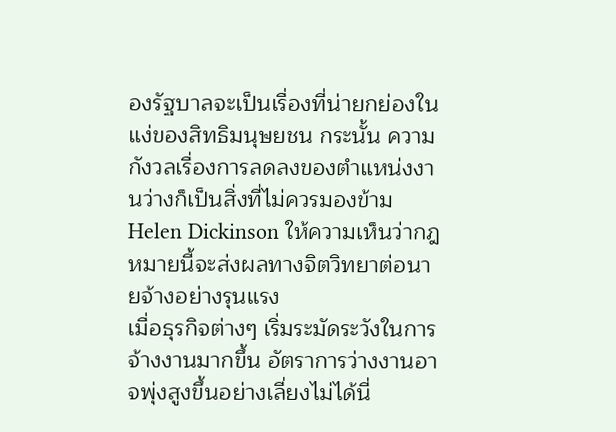องรัฐบาลจะเป็นเรื่องที่น่ายกย่องในแง่ของสิทธิมนุษยชน กระนั้น ความกังวลเรื่องการลดลงของตำแหน่งงานว่างก็เป็นสิ่งที่ไม่ควรมองข้าม Helen Dickinson ให้ความเห็นว่ากฎหมายนี้จะส่งผลทางจิตวิทยาต่อนายจ้างอย่างรุนแรง
เมื่อธุรกิจต่างๆ เริ่มระมัดระวังในการจ้างงานมากขึ้น อัตราการว่างงานอาจพุ่งสูงขึ้นอย่างเลี่ยงไม่ได้นี่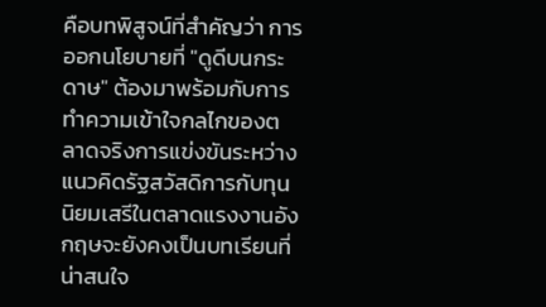คือบทพิสูจน์ที่สำคัญว่า การออกนโยบายที่ "ดูดีบนกระดาษ" ต้องมาพร้อมกับการทำความเข้าใจกลไกของตลาดจริงการแข่งขันระหว่างแนวคิดรัฐสวัสดิการกับทุนนิยมเสรีในตลาดแรงงานอังกฤษจะยังคงเป็นบทเรียนที่น่าสนใจ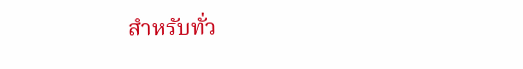สำหรับทั่ว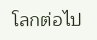โลกต่อไป